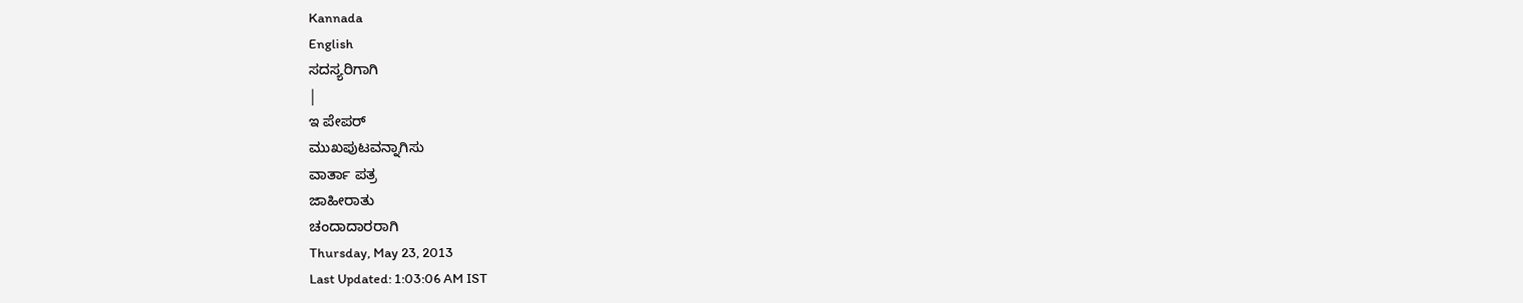Kannada
English
ಸದಸ್ಯರಿಗಾಗಿ
|
ಇ ಪೇಪರ್
ಮುಖಪುಟವನ್ನಾಗಿಸು
ವಾರ್ತಾ ಪತ್ರ
ಜಾಹೀರಾತು
ಚಂದಾದಾರರಾಗಿ
Thursday, May 23, 2013
Last Updated: 1:03:06 AM IST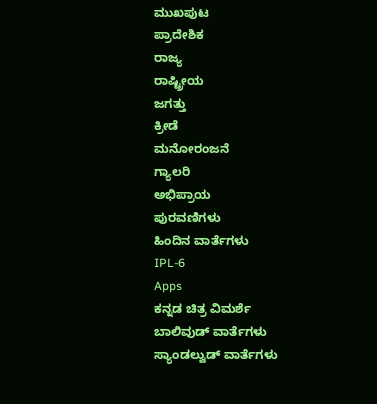ಮುಖಪುಟ
ಪ್ರಾದೇಶಿಕ
ರಾಜ್ಯ
ರಾಷ್ಟ್ರೀಯ
ಜಗತ್ತು
ಕ್ರೀಡೆ
ಮನೋರಂಜನೆ
ಗ್ಯಾಲರಿ
ಅಭಿಪ್ರಾಯ
ಪುರವಣಿಗಳು
ಹಿಂದಿನ ವಾರ್ತೆಗಳು
IPL-6
Apps
ಕನ್ನಡ ಚಿತ್ರ ವಿಮರ್ಶೆ
ಬಾಲಿವುಡ್ ವಾರ್ತೆಗಳು
ಸ್ಯಾಂಡಲ್ವುಡ್ ವಾರ್ತೆಗಳು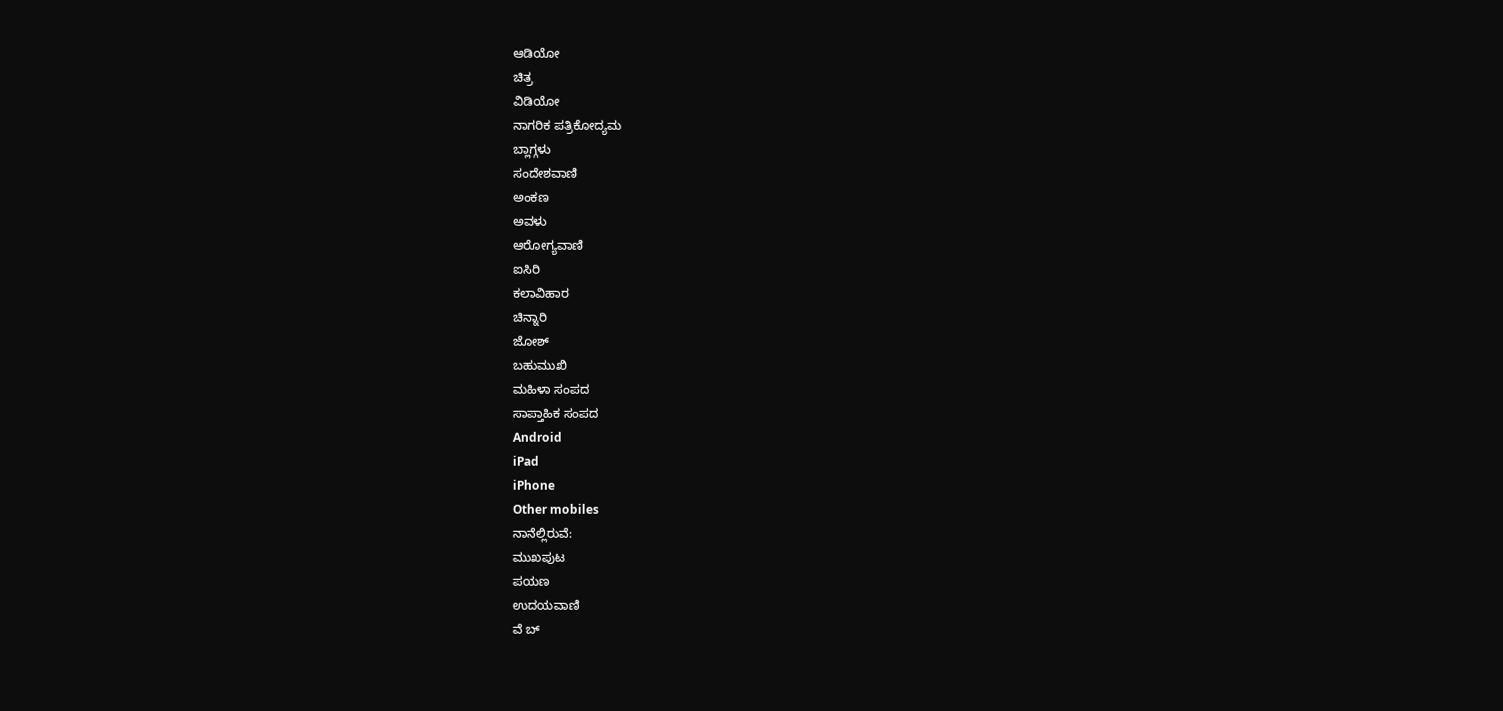ಆಡಿಯೋ
ಚಿತ್ರ
ವಿಡಿಯೋ
ನಾಗರಿಕ ಪತ್ರಿಕೋದ್ಯಮ
ಬ್ಲಾಗ್ಗಳು
ಸಂದೇಶವಾಣಿ
ಅಂಕಣ
ಅವಳು
ಆರೋಗ್ಯವಾಣಿ
ಐಸಿರಿ
ಕಲಾವಿಹಾರ
ಚಿನ್ನಾರಿ
ಜೋಶ್
ಬಹುಮುಖಿ
ಮಹಿಳಾ ಸಂಪದ
ಸಾಪ್ತಾಹಿಕ ಸಂಪದ
Android
iPad
iPhone
Other mobiles
ನಾನೆಲ್ಲಿರುವೆ:
ಮುಖಪುಟ
ಪಯಣ
ಉದಯವಾಣಿ
ವೆ ಬ್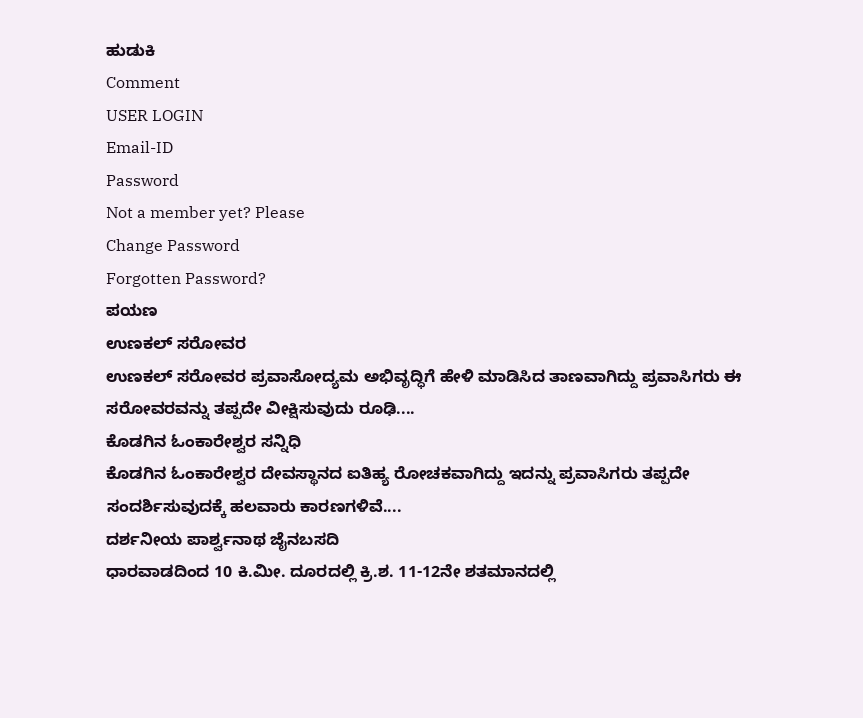ಹುಡುಕಿ
Comment
USER LOGIN
Email-ID
Password
Not a member yet? Please
Change Password
Forgotten Password?
ಪಯಣ
ಉಣಕಲ್ ಸರೋವರ
ಉಣಕಲ್ ಸರೋವರ ಪ್ರವಾಸೋದ್ಯಮ ಅಭಿವೃದ್ಧಿಗೆ ಹೇಳಿ ಮಾಡಿಸಿದ ತಾಣವಾಗಿದ್ದು ಪ್ರವಾಸಿಗರು ಈ ಸರೋವರವನ್ನು ತಪ್ಪದೇ ವೀಕ್ಷಿಸುವುದು ರೂಢಿ....
ಕೊಡಗಿನ ಓಂಕಾರೇಶ್ವರ ಸನ್ನಿಧಿ
ಕೊಡಗಿನ ಓಂಕಾರೇಶ್ವರ ದೇವಸ್ಥಾನದ ಐತಿಹ್ಯ ರೋಚಕವಾಗಿದ್ದು ಇದನ್ನು ಪ್ರವಾಸಿಗರು ತಪ್ಪದೇ ಸಂದರ್ಶಿಸುವುದಕ್ಕೆ ಹಲವಾರು ಕಾರಣಗಳಿವೆ....
ದರ್ಶನೀಯ ಪಾರ್ಶ್ವನಾಥ ಜೈನಬಸದಿ
ಧಾರವಾಡದಿಂದ 10 ಕಿ.ಮೀ. ದೂರದಲ್ಲಿ ಕ್ರಿ.ಶ. 11-12ನೇ ಶತಮಾನದಲ್ಲಿ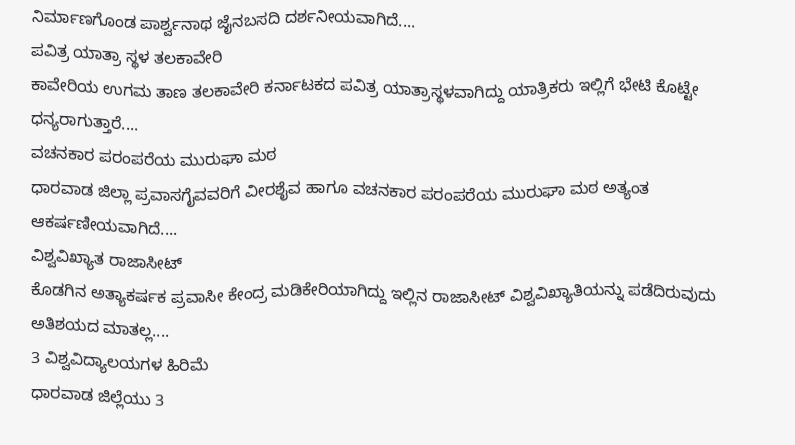ನಿರ್ಮಾಣಗೊಂಡ ಪಾರ್ಶ್ವನಾಥ ಜೈನಬಸದಿ ದರ್ಶನೀಯವಾಗಿದೆ....
ಪವಿತ್ರ ಯಾತ್ರಾ ಸ್ಥಳ ತಲಕಾವೇರಿ
ಕಾವೇರಿಯ ಉಗಮ ತಾಣ ತಲಕಾವೇರಿ ಕರ್ನಾಟಕದ ಪವಿತ್ರ ಯಾತ್ರಾಸ್ಥಳವಾಗಿದ್ದು ಯಾತ್ರಿಕರು ಇಲ್ಲಿಗೆ ಭೇಟಿ ಕೊಟ್ಟೇ ಧನ್ಯರಾಗುತ್ತಾರೆ....
ವಚನಕಾರ ಪರಂಪರೆಯ ಮುರುಘಾ ಮಠ
ಧಾರವಾಡ ಜಿಲ್ಲಾ ಪ್ರವಾಸಗೈವವರಿಗೆ ವೀರಶೈವ ಹಾಗೂ ವಚನಕಾರ ಪರಂಪರೆಯ ಮುರುಘಾ ಮಠ ಅತ್ಯಂತ ಆಕರ್ಷಣೀಯವಾಗಿದೆ....
ವಿಶ್ವವಿಖ್ಯಾತ ರಾಜಾಸೀಟ್
ಕೊಡಗಿನ ಅತ್ಯಾಕರ್ಷಕ ಪ್ರವಾಸೀ ಕೇಂದ್ರ ಮಡಿಕೇರಿಯಾಗಿದ್ದು ಇಲ್ಲಿನ ರಾಜಾಸೀಟ್ ವಿಶ್ವವಿಖ್ಯಾತಿಯನ್ನು ಪಡೆದಿರುವುದು ಅತಿಶಯದ ಮಾತಲ್ಲ....
3 ವಿಶ್ವವಿದ್ಯಾಲಯಗಳ ಹಿರಿಮೆ
ಧಾರವಾಡ ಜಿಲ್ಲೆಯು 3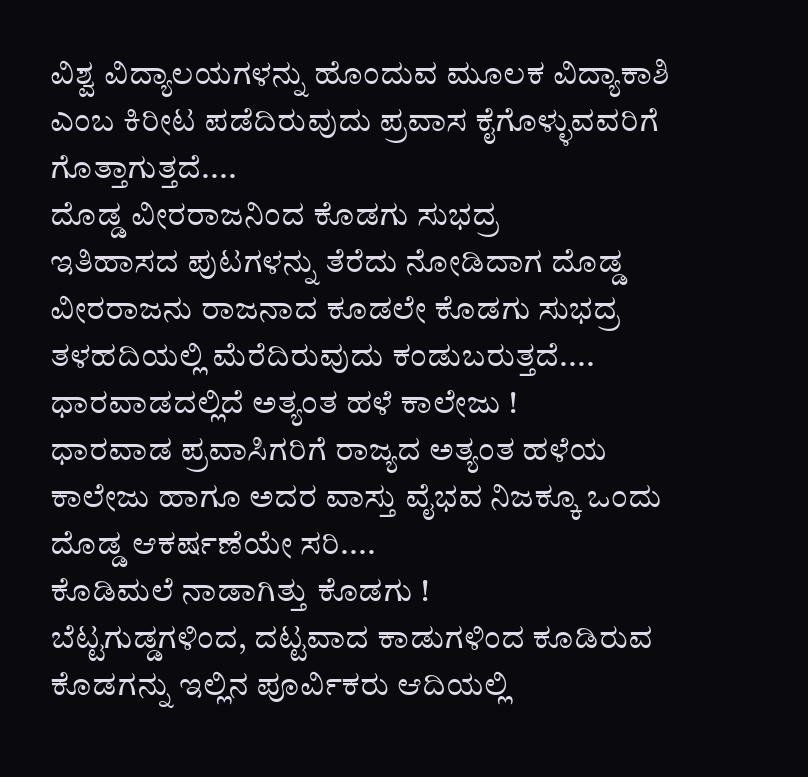ವಿಶ್ವ ವಿದ್ಯಾಲಯಗಳನ್ನು ಹೊಂದುವ ಮೂಲಕ ವಿದ್ಯಾಕಾಶಿ ಎಂಬ ಕಿರೀಟ ಪಡೆದಿರುವುದು ಪ್ರವಾಸ ಕೈಗೊಳ್ಳುವವರಿಗೆ ಗೊತ್ತಾಗುತ್ತದೆ....
ದೊಡ್ಡ ವೀರರಾಜನಿಂದ ಕೊಡಗು ಸುಭದ್ರ
ಇತಿಹಾಸದ ಪುಟಗಳನ್ನು ತೆರೆದು ನೋಡಿದಾಗ ದೊಡ್ಡ ವೀರರಾಜನು ರಾಜನಾದ ಕೂಡಲೇ ಕೊಡಗು ಸುಭದ್ರ ತಳಹದಿಯಲ್ಲಿ ಮೆರೆದಿರುವುದು ಕಂಡುಬರುತ್ತದೆ....
ಧಾರವಾಡದಲ್ಲಿದೆ ಅತ್ಯಂತ ಹಳೆ ಕಾಲೇಜು !
ಧಾರವಾಡ ಪ್ರವಾಸಿಗರಿಗೆ ರಾಜ್ಯದ ಅತ್ಯಂತ ಹಳೆಯ ಕಾಲೇಜು ಹಾಗೂ ಅದರ ವಾಸ್ತು ವೈಭವ ನಿಜಕ್ಕೂ ಒಂದು ದೊಡ್ಡ ಆಕರ್ಷಣೆಯೇ ಸರಿ....
ಕೊಡಿಮಲೆ ನಾಡಾಗಿತ್ತು ಕೊಡಗು !
ಬೆಟ್ಟಗುಡ್ಡಗಳಿಂದ, ದಟ್ಟವಾದ ಕಾಡುಗಳಿಂದ ಕೂಡಿರುವ ಕೊಡಗನ್ನು ಇಲ್ಲಿನ ಪೂರ್ವಿಕರು ಆದಿಯಲ್ಲಿ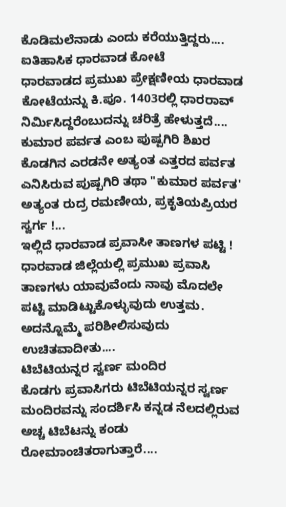ಕೊಡಿಮಲೆನಾಡು ಎಂದು ಕರೆಯುತ್ತಿದ್ದರು....
ಐತಿಹಾಸಿಕ ಧಾರವಾಡ ಕೋಟೆ
ಧಾರವಾಡದ ಪ್ರಮುಖ ಪ್ರೇಕ್ಷಣೀಯ ಧಾರವಾಡ ಕೋಟೆಯನ್ನು ಕಿ.ಪೂ. 1403ರಲ್ಲಿ ಧಾರರಾವ್ ನಿರ್ಮಿಸಿದ್ದರೆಂಬುದನ್ನು ಚರಿತ್ರೆ ಹೇಳುತ್ತದೆ....
ಕುಮಾರ ಪರ್ವತ ಎಂಬ ಪುಷ್ಪಗಿರಿ ಶಿಖರ
ಕೊಡಗಿನ ಎರಡನೇ ಅತ್ಯಂತ ಎತ್ತರದ ಪರ್ವತ ಎನಿಸಿರುವ ಪುಷ್ಪಗಿರಿ ತಥಾ "ಕುಮಾರ ಪರ್ವತ' ಅತ್ಯಂತ ರುದ್ರ ರಮಣೀಯ, ಪ್ರಕೃತಿಯಪ್ರಿಯರ ಸ್ವರ್ಗ !...
ಇಲ್ಲಿದೆ ಧಾರವಾಡ ಪ್ರವಾಸೀ ತಾಣಗಳ ಪಟ್ಟಿ !
ಧಾರವಾಡ ಜಿಲ್ಲೆಯಲ್ಲಿ ಪ್ರಮುಖ ಪ್ರವಾಸಿ ತಾಣಗಳು ಯಾವುವೆಂದು ನಾವು ಮೊದಲೇ ಪಟ್ಟಿ ಮಾಡಿಟ್ಟುಕೊಳ್ಳುವುದು ಉತ್ತಮ. ಅದನ್ನೊಮ್ಮೆ ಪರಿಶೀಲಿಸುವುದು ಉಚಿತವಾದೀತು....
ಟಿಬೆಟಿಯನ್ನರ ಸ್ವರ್ಣ ಮಂದಿರ
ಕೊಡಗು ಪ್ರವಾಸಿಗರು ಟಿಬೆಟಿಯನ್ನರ ಸ್ವರ್ಣ ಮಂದಿರವನ್ನು ಸಂದರ್ಶಿಸಿ ಕನ್ನಡ ನೆಲದಲ್ಲಿರುವ ಅಚ್ಚ ಟಿಬೆಟನ್ನು ಕಂಡು ರೋಮಾಂಚಿತರಾಗುತ್ತಾರೆ....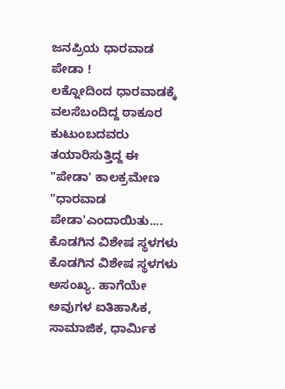ಜನಪ್ರಿಯ ಧಾರವಾಡ ಪೇಡಾ !
ಲಕ್ನೋದಿಂದ ಧಾರವಾಡಕ್ಕೆ ವಲಸೆಬಂದಿದ್ದ ಠಾಕೂರ ಕುಟುಂಬದವರು ತಯಾರಿಸುತ್ತಿದ್ದ ಈ "ಪೇಡಾ' ಕಾಲಕ್ರಮೇಣ "ಧಾರವಾಡ ಪೇಡಾ'ಎಂದಾಯಿತು....
ಕೊಡಗಿನ ವಿಶೇಷ ಸ್ಥಳಗಳು
ಕೊಡಗಿನ ವಿಶೇಷ ಸ್ಥಳಗಳು ಅಸಂಖ್ಯ. ಹಾಗೆಯೇ ಅವುಗಳ ಐತಿಹಾಸಿಕ, ಸಾಮಾಜಿಕ, ಧಾರ್ಮಿಕ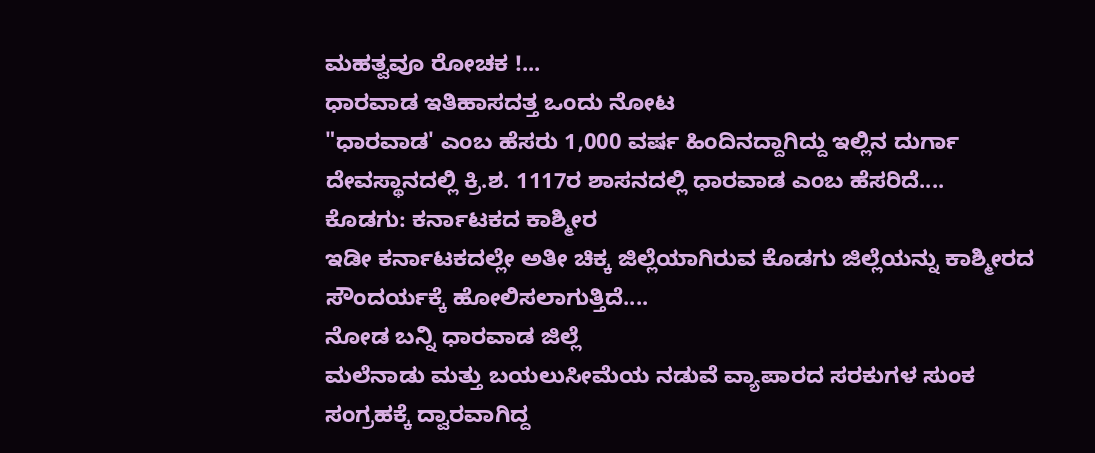ಮಹತ್ವವೂ ರೋಚಕ !...
ಧಾರವಾಡ ಇತಿಹಾಸದತ್ತ ಒಂದು ನೋಟ
"ಧಾರವಾಡ' ಎಂಬ ಹೆಸರು 1,000 ವರ್ಷ ಹಿಂದಿನದ್ದಾಗಿದ್ದು ಇಲ್ಲಿನ ದುರ್ಗಾ ದೇವಸ್ಥಾನದಲ್ಲಿ ಕ್ರಿ.ಶ. 1117ರ ಶಾಸನದಲ್ಲಿ ಧಾರವಾಡ ಎಂಬ ಹೆಸರಿದೆ....
ಕೊಡಗು: ಕರ್ನಾಟಕದ ಕಾಶ್ಮೀರ
ಇಡೀ ಕರ್ನಾಟಕದಲ್ಲೇ ಅತೀ ಚಿಕ್ಕ ಜಿಲ್ಲೆಯಾಗಿರುವ ಕೊಡಗು ಜಿಲ್ಲೆಯನ್ನು ಕಾಶ್ಮೀರದ ಸೌಂದರ್ಯಕ್ಕೆ ಹೋಲಿಸಲಾಗುತ್ತಿದೆ....
ನೋಡ ಬನ್ನಿ ಧಾರವಾಡ ಜಿಲ್ಲೆ
ಮಲೆನಾಡು ಮತ್ತು ಬಯಲುಸೀಮೆಯ ನಡುವೆ ವ್ಯಾಪಾರದ ಸರಕುಗಳ ಸುಂಕ ಸಂಗ್ರಹಕ್ಕೆ ದ್ವಾರವಾಗಿದ್ದ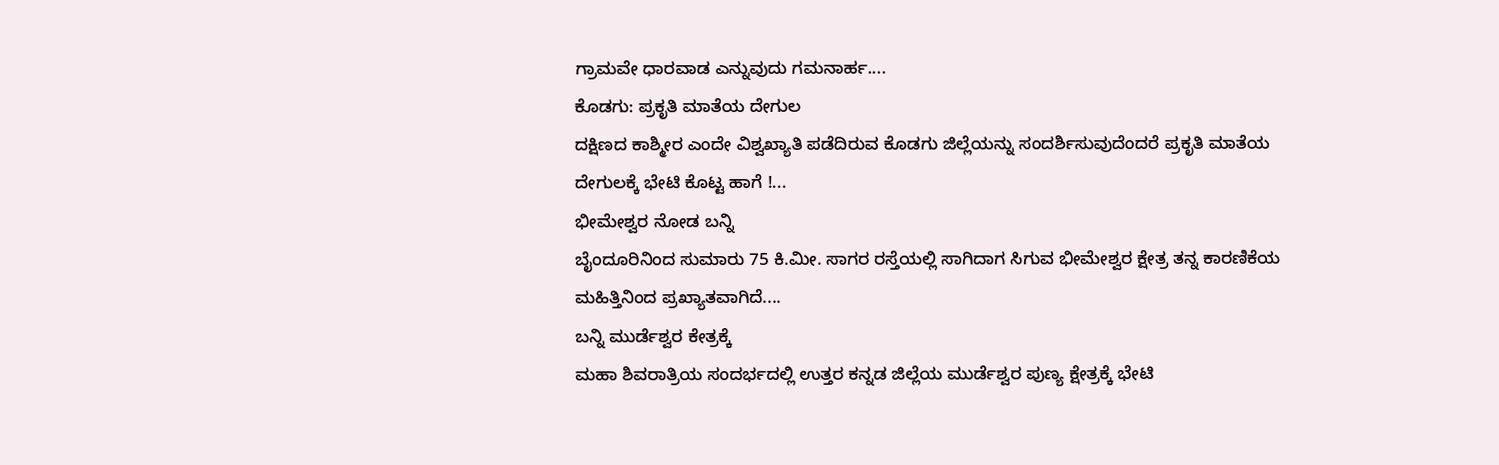ಗ್ರಾಮವೇ ಧಾರವಾಡ ಎನ್ನುವುದು ಗಮನಾರ್ಹ....
ಕೊಡಗು: ಪ್ರಕೃತಿ ಮಾತೆಯ ದೇಗುಲ
ದಕ್ಷಿಣದ ಕಾಶ್ಮೀರ ಎಂದೇ ವಿಶ್ವಖ್ಯಾತಿ ಪಡೆದಿರುವ ಕೊಡಗು ಜಿಲ್ಲೆಯನ್ನು ಸಂದರ್ಶಿಸುವುದೆಂದರೆ ಪ್ರಕೃತಿ ಮಾತೆಯ ದೇಗುಲಕ್ಕೆ ಭೇಟಿ ಕೊಟ್ಟ ಹಾಗೆ !...
ಭೀಮೇಶ್ವರ ನೋಡ ಬನ್ನಿ
ಬೈಂದೂರಿನಿಂದ ಸುಮಾರು 75 ಕಿ.ಮೀ. ಸಾಗರ ರಸ್ತೆಯಲ್ಲಿ ಸಾಗಿದಾಗ ಸಿಗುವ ಭೀಮೇಶ್ವರ ಕ್ಷೇತ್ರ ತನ್ನ ಕಾರಣಿಕೆಯ ಮಹಿತ್ತಿನಿಂದ ಪ್ರಖ್ಯಾತವಾಗಿದೆ....
ಬನ್ನಿ ಮುರ್ಡೆಶ್ವರ ಕೇತ್ರಕ್ಕೆ
ಮಹಾ ಶಿವರಾತ್ರಿಯ ಸಂದರ್ಭದಲ್ಲಿ ಉತ್ತರ ಕನ್ನಡ ಜಿಲ್ಲೆಯ ಮುರ್ಡೆಶ್ವರ ಪುಣ್ಯ ಕ್ಷೇತ್ರಕ್ಕೆ ಭೇಟಿ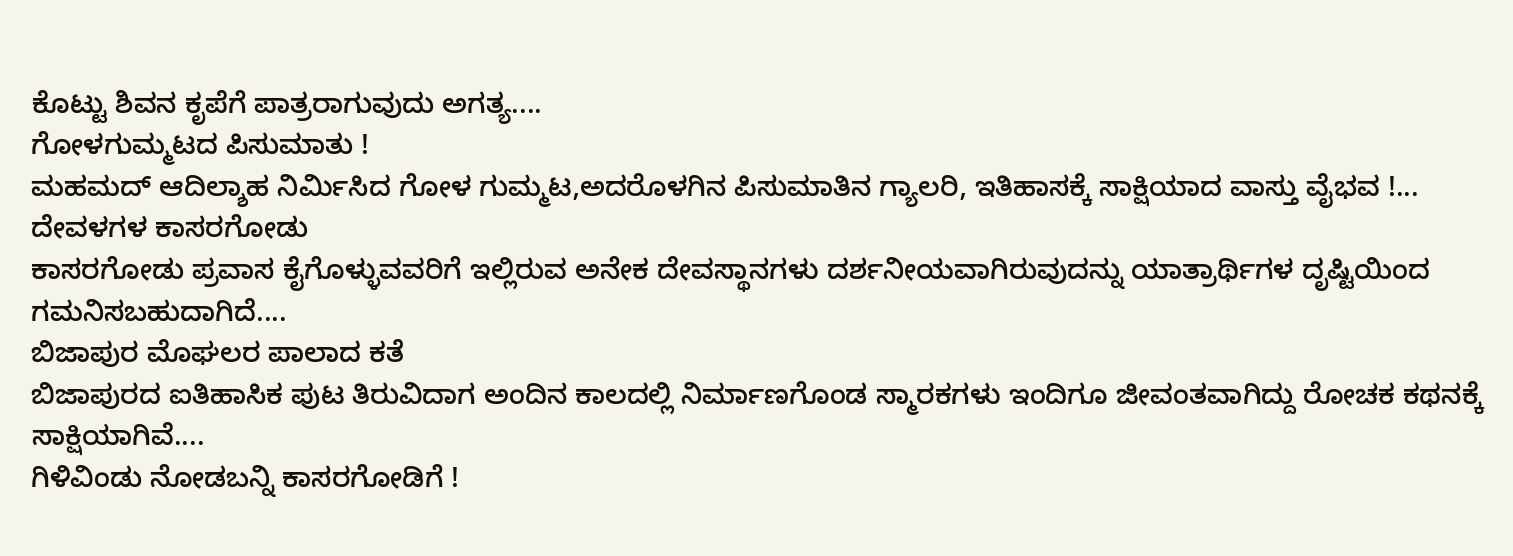ಕೊಟ್ಟು ಶಿವನ ಕೃಪೆಗೆ ಪಾತ್ರರಾಗುವುದು ಅಗತ್ಯ....
ಗೋಳಗುಮ್ಮಟದ ಪಿಸುಮಾತು !
ಮಹಮದ್ ಆದಿಲ್ಶಾಹ ನಿರ್ಮಿಸಿದ ಗೋಳ ಗುಮ್ಮಟ,ಅದರೊಳಗಿನ ಪಿಸುಮಾತಿನ ಗ್ಯಾಲರಿ, ಇತಿಹಾಸಕ್ಕೆ ಸಾಕ್ಷಿಯಾದ ವಾಸ್ತು ವೈಭವ !...
ದೇವಳಗಳ ಕಾಸರಗೋಡು
ಕಾಸರಗೋಡು ಪ್ರವಾಸ ಕೈಗೊಳ್ಳುವವರಿಗೆ ಇಲ್ಲಿರುವ ಅನೇಕ ದೇವಸ್ಥಾನಗಳು ದರ್ಶನೀಯವಾಗಿರುವುದನ್ನು ಯಾತ್ರಾರ್ಥಿಗಳ ದೃಷ್ಟಿಯಿಂದ ಗಮನಿಸಬಹುದಾಗಿದೆ....
ಬಿಜಾಪುರ ಮೊಘಲರ ಪಾಲಾದ ಕತೆ
ಬಿಜಾಪುರದ ಐತಿಹಾಸಿಕ ಪುಟ ತಿರುವಿದಾಗ ಅಂದಿನ ಕಾಲದಲ್ಲಿ ನಿರ್ಮಾಣಗೊಂಡ ಸ್ಮಾರಕಗಳು ಇಂದಿಗೂ ಜೀವಂತವಾಗಿದ್ದು ರೋಚಕ ಕಥನಕ್ಕೆ ಸಾಕ್ಷಿಯಾಗಿವೆ....
ಗಿಳಿವಿಂಡು ನೋಡಬನ್ನಿ ಕಾಸರಗೋಡಿಗೆ !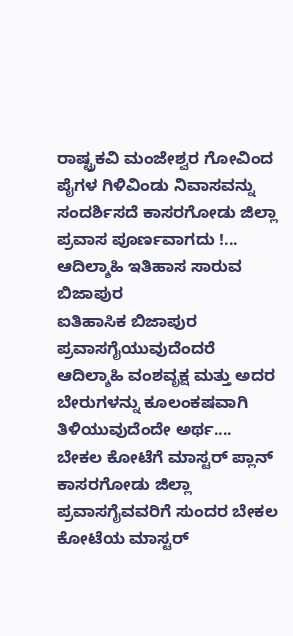ರಾಷ್ಟ್ರಕವಿ ಮಂಜೇಶ್ವರ ಗೋವಿಂದ ಪೈಗಳ ಗಿಳಿವಿಂಡು ನಿವಾಸವನ್ನು ಸಂದರ್ಶಿಸದೆ ಕಾಸರಗೋಡು ಜಿಲ್ಲಾ ಪ್ರವಾಸ ಪೂರ್ಣವಾಗದು !...
ಆದಿಲ್ಶಾಹಿ ಇತಿಹಾಸ ಸಾರುವ ಬಿಜಾಪುರ
ಐತಿಹಾಸಿಕ ಬಿಜಾಪುರ ಪ್ರವಾಸಗೈಯುವುದೆಂದರೆ ಆದಿಲ್ಶಾಹಿ ವಂಶವೃಕ್ಷ ಮತ್ತು ಅದರ ಬೇರುಗಳನ್ನು ಕೂಲಂಕಷವಾಗಿ ತಿಳಿಯುವುದೆಂದೇ ಅರ್ಥ....
ಬೇಕಲ ಕೋಟೆಗೆ ಮಾಸ್ಟರ್ ಪ್ಲಾನ್
ಕಾಸರಗೋಡು ಜಿಲ್ಲಾ ಪ್ರವಾಸಗೈವವರಿಗೆ ಸುಂದರ ಬೇಕಲ ಕೋಟೆಯ ಮಾಸ್ಟರ್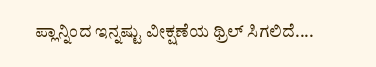ಪ್ಲಾನ್ನಿಂದ ಇನ್ನಷ್ಟು ವೀಕ್ಷಣೆಯ ಥ್ರಿಲ್ ಸಿಗಲಿದೆ....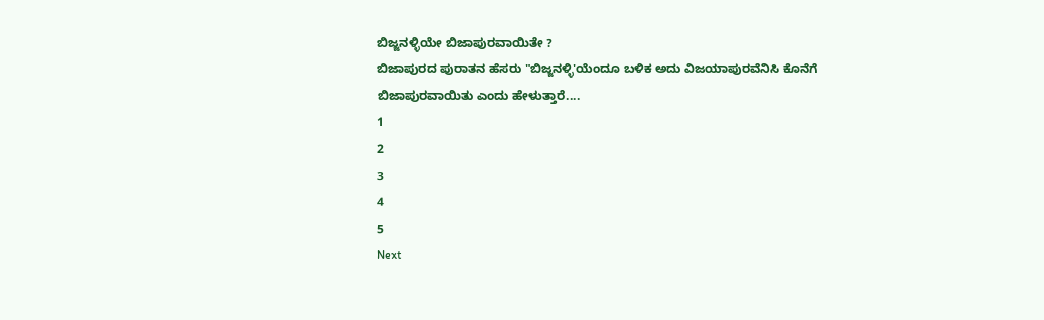ಬಿಜ್ಜನಳ್ಳಿಯೇ ಬಿಜಾಪುರವಾಯಿತೇ ?
ಬಿಜಾಪುರದ ಪುರಾತನ ಹೆಸರು "ಬಿಜ್ಜನಳ್ಳಿ'ಯೆಂದೂ ಬಳಿಕ ಅದು ವಿಜಯಾಪುರವೆನಿಸಿ ಕೊನೆಗೆ ಬಿಜಾಪುರವಾಯಿತು ಎಂದು ಹೇಳುತ್ತಾರೆ....
1
2
3
4
5
Next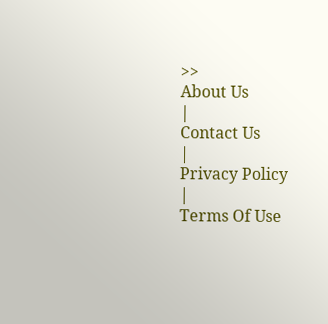>>
About Us
|
Contact Us
|
Privacy Policy
|
Terms Of Use